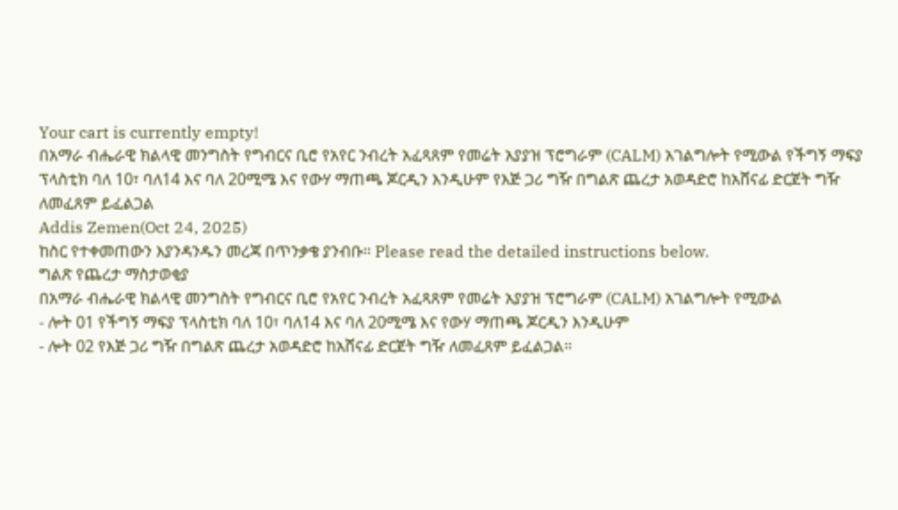Your cart is currently empty!
በአማራ ብሔራዊ ክልላዊ መንግስት የግብርና ቢሮ የአየር ንብረት አፈጻጸም የመሬት አያያዝ ፕሮግራም (CALM) አገልግሎት የሚውል የችግኝ ማፍያ ፕላስቲክ ባለ 10፣ ባለ14 እና ባለ 20ሚሜ እና የውሃ ማጠጫ ጆርዲን እንዲሁም የእጅ ጋሪ ግዥ በግልጽ ጨረታ አወዳድሮ ከአሸናፊ ድርጀት ግዥ ለመፈጸም ይፈልጋል
Addis Zemen(Oct 24, 2025)
ከስር የተቀመጠውን እያንዳንዱን መረጃ በጥንቃቄ ያንብቡ። Please read the detailed instructions below.
ግልጽ የጨረታ ማስታወቂያ
በአማራ ብሔራዊ ክልላዊ መንግስት የግብርና ቢሮ የአየር ንብረት አፈጻጸም የመሬት አያያዝ ፕሮግራም (CALM) አገልግሎት የሚውል
- ሎት 01 የችግኝ ማፍያ ፕላስቲክ ባለ 10፣ ባለ14 እና ባለ 20ሚሜ እና የውሃ ማጠጫ ጆርዲን እንዲሁም
- ሎት 02 የእጅ ጋሪ ግዥ በግልጽ ጨረታ አወዳድሮ ከአሸናፊ ድርጀት ግዥ ለመፈጸም ይፈልጋል።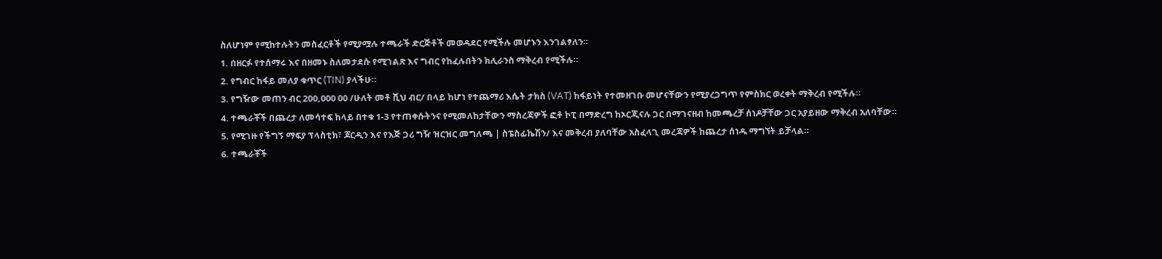ስለሆነም የሚከተሉትን መስፈርቶች የሚያሟሉ ተጫራች ድርጅቶች መወዳደር የሚችሉ መሆኑን እንገልፃለን።
1. በዘርፉ የተሰማሩ እና በዘመኑ ስለመታደሱ የሚገልጽ እና ግብር የከፈሉበትን ክሊራንስ ማቅረብ የሚችሉ።
2. የግብር ከፋይ መለያ ቁጥር (TIN) ያላችሁ።
3. የግዥው መጠን ብር 200,000 00 /ሁለት መቶ ሺህ ብር/ በላይ ከሆነ የተጨማሪ እሴት ታክስ (VAT) ከፋይነት የተመዘገቡ መሆናቸውን የሚያረጋግጥ የምስክር ወረቀት ማቅረብ የሚችሉ።
4. ተጫራቾች በጨረታ ለመሳተፍ ከላይ በተቁ 1-3 የተጠቀሱትንና የሚመለከታቸውን ማስረጃዎች ፎቶ ኮፒ በማድረግ ከኦርጂናሉ ጋር በማገናዘብ ከመጫረቻ ሰነዶቻቸው ጋር አያይዘው ማቅረብ አለባቸው።
5. የሚገዙ የችግኝ ማፍያ ፕላስቲክ፣ ጆርዲን እና የእጅ ጋሪ ግዥ ዝርዝር መግለጫ | ስፔስፊኬሽን/ እና መቅረብ ያለባቸው አስፈላጊ መረጃዎች ከጨረታ ሰነዱ ማግኘት ይቻላል።
6. ተጫራቾች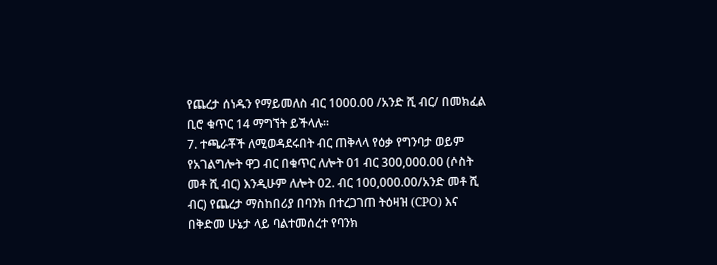የጨረታ ሰነዱን የማይመለስ ብር 1000.00 /አንድ ሺ ብር/ በመክፈል ቢሮ ቁጥር 14 ማግኘት ይችላሉ።
7. ተጫራቾች ለሚወዳደሩበት ብር ጠቅላላ የዕቃ የግንባታ ወይም የአገልግሎት ዋጋ ብር በቁጥር ለሎት 01 ብር 300,000.00 (ሶስት መቶ ሺ ብር) እንዲሁም ለሎት 02. ብር 100,000.00/አንድ መቶ ሺ ብር) የጨረታ ማስከበሪያ በባንክ በተረጋገጠ ትዕዛዝ (CPO) እና በቅድመ ሁኔታ ላይ ባልተመሰረተ የባንክ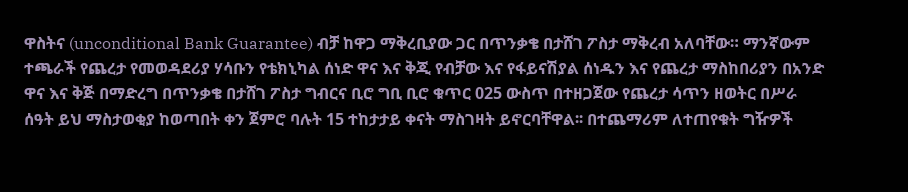ዋስትና (unconditional Bank Guarantee) ብቻ ከዋጋ ማቅረቢያው ጋር በጥንቃቄ በታሸገ ፖስታ ማቅረብ አለባቸው። ማንኛውም ተጫራች የጨረታ የመወዳደሪያ ሃሳቡን የቴክኒካል ሰነድ ዋና እና ቅጂ የብቻው እና የፋይናሽያል ሰነዱን እና የጨረታ ማስከበሪያን በአንድ ዋና እና ቅጅ በማድረግ በጥንቃቄ በታሸገ ፖስታ ግብርና ቢሮ ግቢ ቢሮ ቁጥር 025 ውስጥ በተዘጋጀው የጨረታ ሳጥን ዘወትር በሥራ ሰዓት ይህ ማስታወቂያ ከወጣበት ቀን ጀምሮ ባሉት 15 ተከታታይ ቀናት ማስገዛት ይኖርባቸዋል፡፡ በተጨማሪም ለተጠየቁት ግዥዎች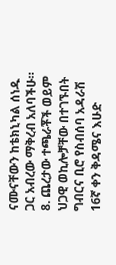ናሙናቸውን ከቴክኒካል ሰነዱ ጋር አብረው ማቅረብ አለባችሁ።
8. ጨረታው ተጫራቾች ወይም ህጋዊ ወኪሎቻቸው በተገኙበት ግብርና ቢሮ የስብሰባ አዳራሽ 16ኛ ቀን ቅዳሜና እሁድ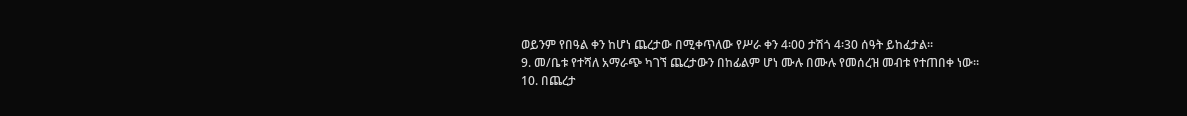ወይንም የበዓል ቀን ከሆነ ጨረታው በሚቀጥለው የሥራ ቀን 4፡00 ታሽጎ 4፡30 ሰዓት ይከፈታል።
9. መ/ቤቱ የተሻለ አማራጭ ካገኘ ጨረታውን በከፊልም ሆነ ሙሉ በሙሉ የመሰረዝ መብቱ የተጠበቀ ነው።
10. በጨረታ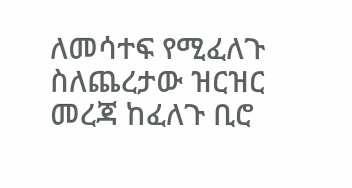ለመሳተፍ የሚፈለጉ ስለጨረታው ዝርዝር መረጃ ከፈለጉ ቢሮ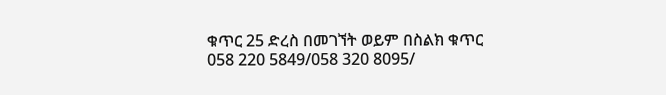ቁጥር 25 ድረስ በመገኘት ወይም በስልክ ቁጥር 058 220 5849/058 320 8095/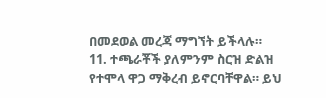በመደወል መረጃ ማግኘት ይችላሉ።
11. ተጫራቾች ያለምንም ስርዝ ድልዝ የተሞላ ዋጋ ማቅረብ ይኖርባቸዋል። ይህ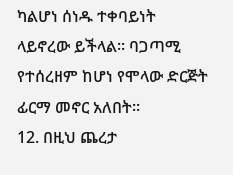ካልሆነ ሰነዱ ተቀባይነት ላይኖረው ይችላል፡፡ ባጋጣሚ የተሰረዘም ከሆነ የሞላው ድርጅት ፊርማ መኖር አለበት።
12. በዚህ ጨረታ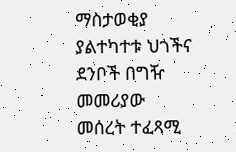ማስታወቂያ ያልተካተቱ ህጎችና ደንቦች በግዥ መመሪያው መሰረት ተፈጻሚ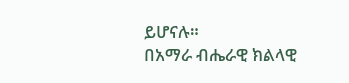ይሆናሉ።
በአማራ ብሔራዊ ክልላዊ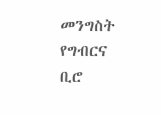መንግስት የግብርና ቢሮ